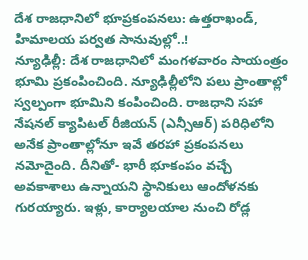దేశ రాజధానిలో భూప్రకంపనలు: ఉత్తరాఖండ్, హిమాలయ పర్వత సానువుల్లో..!
న్యూఢిల్లీ: దేశ రాజధానిలో మంగళవారం సాయంత్రం భూమి ప్రకంపించింది. న్యూఢిల్లీలోని పలు ప్రాంతాల్లో స్వల్పంగా భూమిని కంపించింది. రాజధాని సహా నేషనల్ క్యాపిటల్ రీజియన్ (ఎన్సీఆర్) పరిధిలోని అనేక ప్రాంతాల్లోనూ ఇవే తరహా ప్రకంపనలు నమోదైంది. దీనితో- భారీ భూకంపం వచ్చే అవకాశాలు ఉన్నాయని స్థానికులు ఆందోళనకు గురయ్యారు. ఇళ్లు, కార్యాలయాల నుంచి రోడ్ల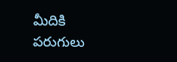మీదికి పరుగులు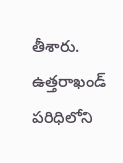తీశారు.
ఉత్తరాఖండ్ పరిధిలోని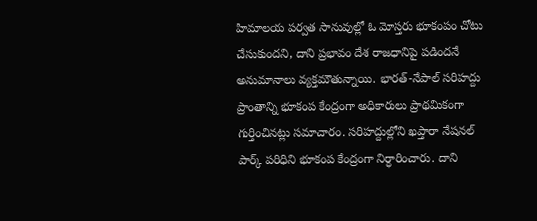హిమాలయ పర్వత సానువుల్లో ఓ మోస్తరు భూకంపం చోటు చేసుకుందని, దాని ప్రభావం దేశ రాజధానిపై పడిందనే అనుమానాలు వ్యక్తమౌతున్నాయి. భారత్-నేపాల్ సరిహద్దు ప్రాంతాన్ని భూకంప కేంద్రంగా అధికారులు ప్రాథమికంగా గుర్తించినట్లు సమాచారం. సరిహద్దుల్లోని ఖప్తారా నేషనల్ పార్క్ పరిధిని భూకంప కేంద్రంగా నిర్ధారించారు. దాని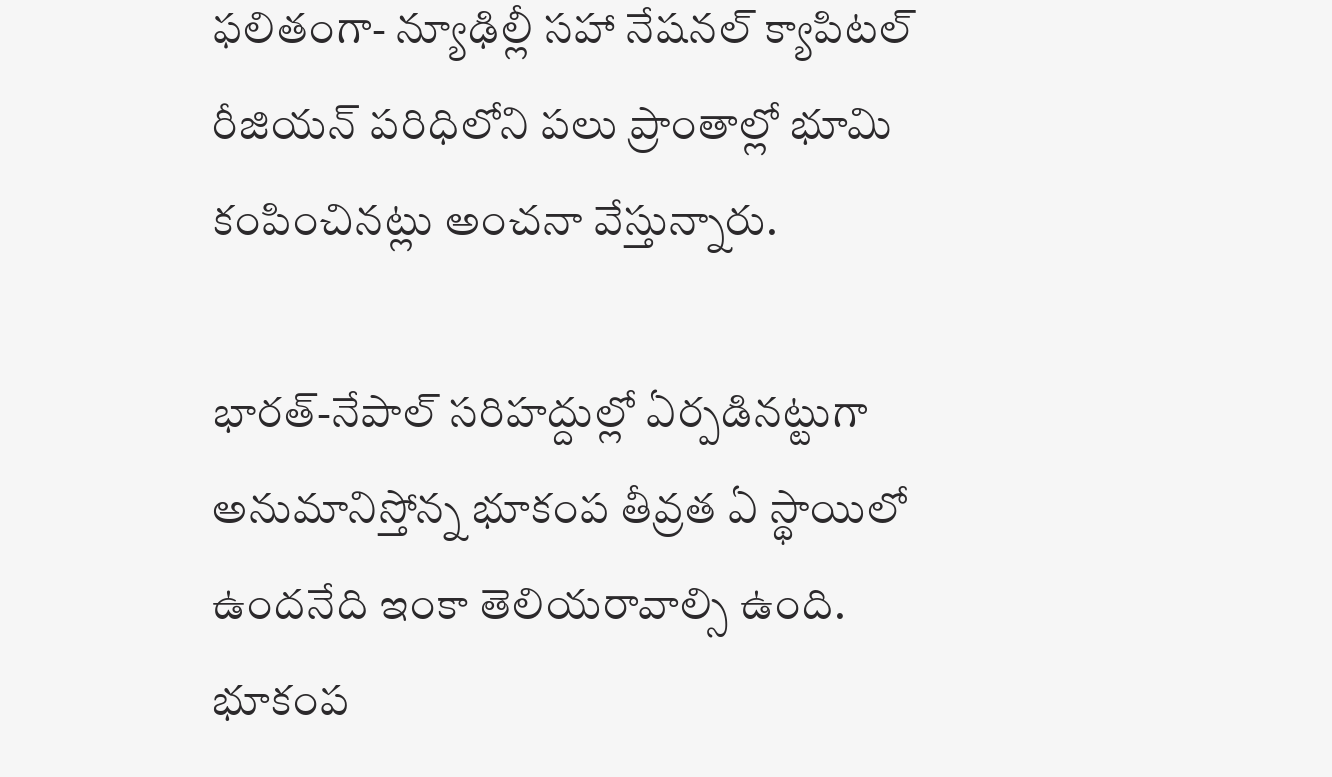ఫలితంగా- న్యూఢిల్లీ సహా నేషనల్ క్యాపిటల్ రీజియన్ పరిధిలోని పలు ప్రాంతాల్లో భూమి కంపించినట్లు అంచనా వేస్తున్నారు.

భారత్-నేపాల్ సరిహద్దుల్లో ఏర్పడినట్టుగా అనుమానిస్తోన్న భూకంప తీవ్రత ఏ స్థాయిలో ఉందనేది ఇంకా తెలియరావాల్సి ఉంది. భూకంప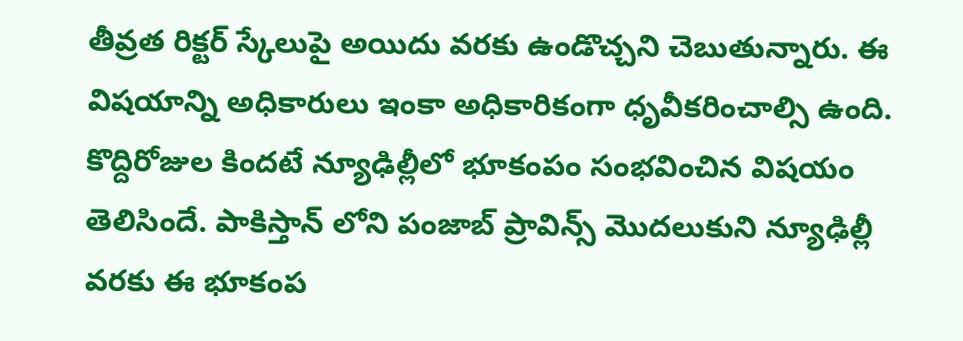తీవ్రత రిక్టర్ స్కేలుపై అయిదు వరకు ఉండొచ్చని చెబుతున్నారు. ఈ విషయాన్ని అధికారులు ఇంకా అధికారికంగా ధృవీకరించాల్సి ఉంది. కొద్దిరోజుల కిందటే న్యూఢిల్లీలో భూకంపం సంభవించిన విషయం తెలిసిందే. పాకిస్తాన్ లోని పంజాబ్ ప్రావిన్స్ మొదలుకుని న్యూఢిల్లీ వరకు ఈ భూకంప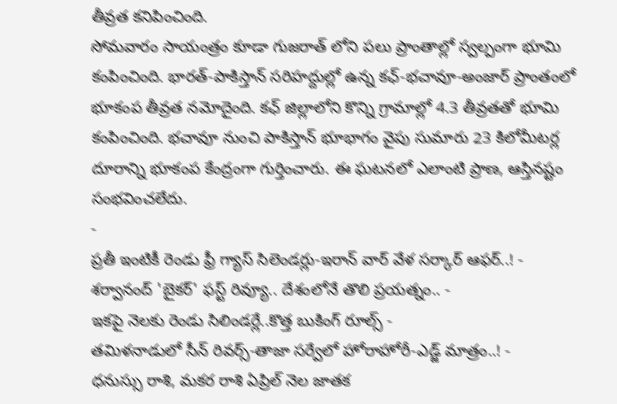తీవ్రత కనిపించింది.
సోమవారం సాయంత్రం కూడా గుజరాత్ లోని పలు ప్రాంతాల్లో స్వల్పంగా భూమి కంపించింది. భారత్-పాకిస్తాన్ సరిహద్దుల్లో ఉన్న కఛ్-భచావూ-అంజార్ ప్రాంతంలో భూకంప తీవ్రత నమోదైంది. కఛ్ జిల్లాలోని కొన్ని గ్రామాల్లో 4.3 తీవ్రతతో భూమి కంపించింది. భచావూ నుంచి పాకిస్తాన్ భూభాగం వైపు సుమారు 23 కిలోమీటర్ల దూరాన్ని భూకంప కేంద్రంగా గుర్తించారు. ఈ ఘటనలో ఎలాంటి ప్రాణ, ఆస్తినష్టం సంభవించలేదు.
-
ప్రతీ ఇంటికీ రెండు ఫ్రీ గ్యాస్ సిలెండర్లు-ఇరాన్ వార్ వేళ సర్కార్ ఆఫర్..! -
శర్వానంద్ 'బైకర్' ఫస్ట్ రివ్యూ.. దేశంలోనే తొలి ప్రయత్నం.. -
ఇకపై నెలకు రెండు సిలిండర్లే..కొత్త బుకింగ్ రూల్స్ -
తమిళనాడులో సీన్ రివర్స్-తాజా సర్వేలో హోరాహోరీ-ఎడ్జ్ మాత్రం..! -
ధనుస్సు రాశి, మకర రాశి ఏప్రిల్ నెల జాతక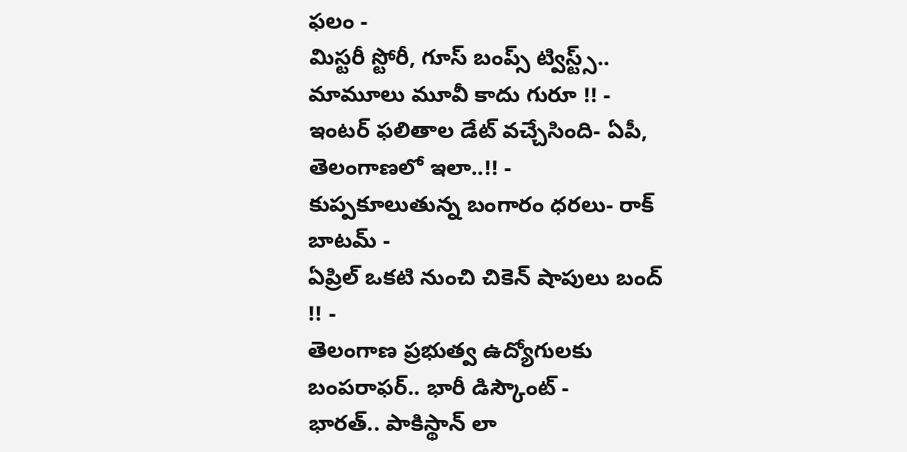ఫలం -
మిస్టరీ స్టోరీ, గూస్ బంప్స్ ట్విస్ట్స్.. మామూలు మూవీ కాదు గురూ !! -
ఇంటర్ ఫలితాల డేట్ వచ్చేసింది- ఏపీ, తెలంగాణలో ఇలా..!! -
కుప్పకూలుతున్న బంగారం ధరలు- రాక్ బాటమ్ -
ఏప్రిల్ ఒకటి నుంచి చికెన్ షాపులు బంద్ !! -
తెలంగాణ ప్రభుత్వ ఉద్యోగులకు బంపరాఫర్.. భారీ డిస్కౌంట్ -
భారత్.. పాకిస్థాన్ లా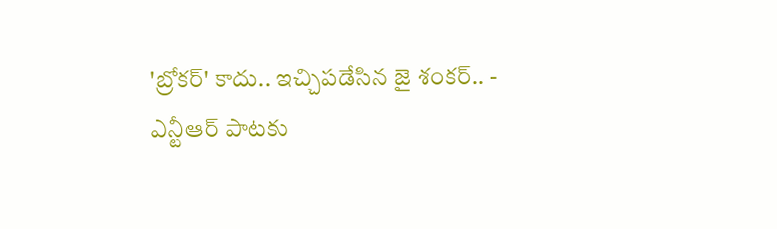'బ్రోకర్' కాదు.. ఇచ్చిపడేసిన జై శంకర్.. -
ఎన్టీఆర్ పాటకు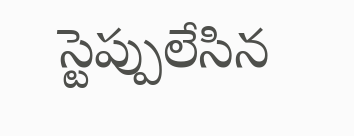స్టెప్పులేసిన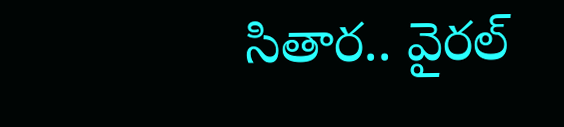సితార.. వైరల్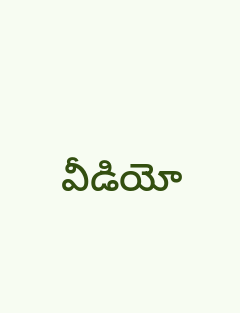వీడియో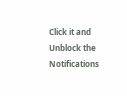Click it and Unblock the Notifications